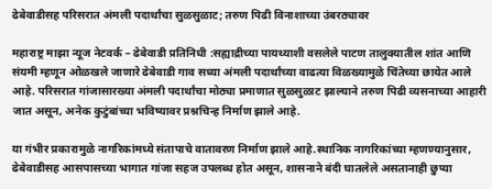ढेबेवाडीसह परिसरात अंमली पदार्थांचा सुळसुळाट; तरुण पिढी विनाशाच्या उंबरठ्यावर

महाराष्ट्र माझा न्यूज नेटवर्क – ढेबेवाडी प्रतिनिधी :सह्याद्रीच्या पायथ्याशी वसलेले पाटण तालुक्यातील शांत आणि संयमी म्हणून ओळखले जाणारे ढेबेवाडी गाव सध्या अंमली पदार्थांच्या वाढत्या विळख्यामुळे चिंतेच्या छायेत आले आहे. परिसरात गांजासारख्या अंमली पदार्थांचा मोठ्या प्रमाणात सुळसुळाट झाल्याने तरुण पिढी व्यसनाच्या आहारी जात असून, अनेक कुटुंबांच्या भविष्यावर प्रश्नचिन्ह निर्माण झाले आहे.

या गंभीर प्रकारामुळे नागरिकांमध्ये संतापाचे वातावरण निर्माण झाले आहे.स्थानिक नागरिकांच्या म्हणण्यानुसार, ढेबेवाडीसह आसपासच्या भागात गांजा सहज उपलब्ध होत असून, शासनाने बंदी घातलेले असतानाही छुप्या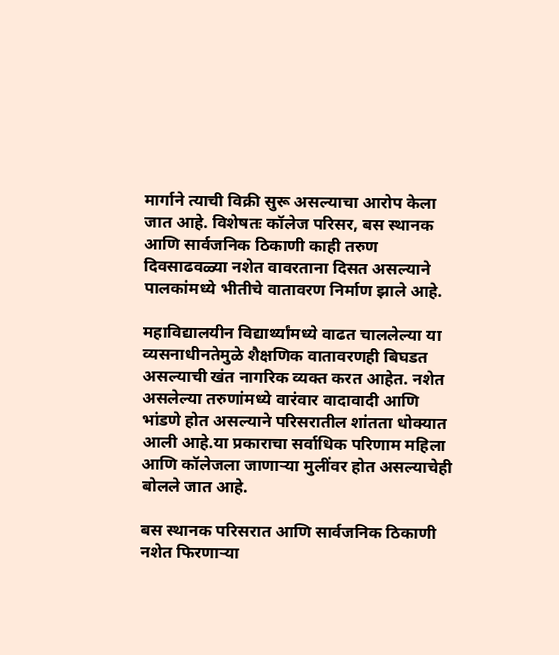मार्गाने त्याची विक्री सुरू असल्याचा आरोप केला जात आहे. विशेषतः कॉलेज परिसर, बस स्थानक आणि सार्वजनिक ठिकाणी काही तरुण दिवसाढवळ्या नशेत वावरताना दिसत असल्याने पालकांमध्ये भीतीचे वातावरण निर्माण झाले आहे.

महाविद्यालयीन विद्यार्थ्यांमध्ये वाढत चाललेल्या या व्यसनाधीनतेमुळे शैक्षणिक वातावरणही बिघडत असल्याची खंत नागरिक व्यक्त करत आहेत. नशेत असलेल्या तरुणांमध्ये वारंवार वादावादी आणि भांडणे होत असल्याने परिसरातील शांतता धोक्यात आली आहे.या प्रकाराचा सर्वाधिक परिणाम महिला आणि कॉलेजला जाणाऱ्या मुलींवर होत असल्याचेही बोलले जात आहे.

बस स्थानक परिसरात आणि सार्वजनिक ठिकाणी नशेत फिरणाऱ्या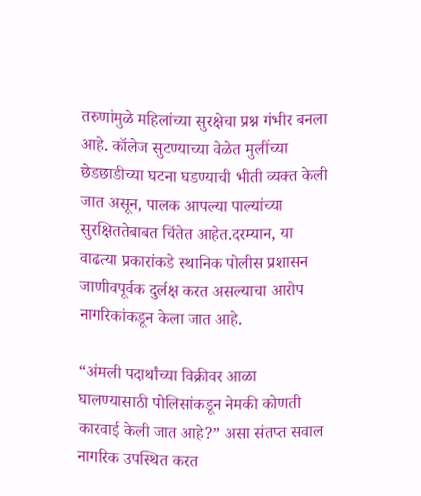तरुणांमुळे महिलांच्या सुरक्षेचा प्रश्न गंभीर बनला आहे. कॉलेज सुटण्याच्या वेळेत मुलींच्या छेडछाडीच्या घटना घडण्याची भीती व्यक्त केली जात असून, पालक आपल्या पाल्यांच्या सुरक्षिततेबाबत चिंतेत आहेत.दरम्यान, या वाढत्या प्रकारांकडे स्थानिक पोलीस प्रशासन जाणीवपूर्वक दुर्लक्ष करत असल्याचा आरोप नागरिकांकडून केला जात आहे.

“अंमली पदार्थांच्या विक्रीवर आळा घालण्यासाठी पोलिसांकडून नेमकी कोणती कारवाई केली जात आहे?” असा संतप्त सवाल नागरिक उपस्थित करत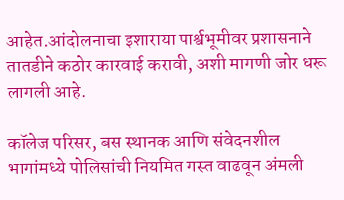आहेत.आंदोलनाचा इशाराया पार्श्वभूमीवर प्रशासनाने तातडीने कठोर कारवाई करावी, अशी मागणी जोर धरू लागली आहे.

कॉलेज परिसर, बस स्थानक आणि संवेदनशील भागांमध्ये पोलिसांची नियमित गस्त वाढवून अंमली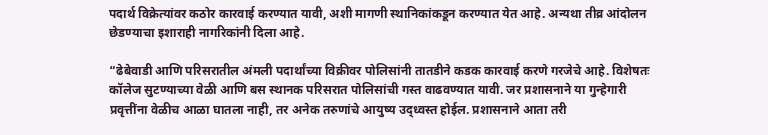पदार्थ विक्रेत्यांवर कठोर कारवाई करण्यात यावी, अशी मागणी स्थानिकांकडून करण्यात येत आहे. अन्यथा तीव्र आंदोलन छेडण्याचा इशाराही नागरिकांनी दिला आहे.

“ढेबेवाडी आणि परिसरातील अंमली पदार्थांच्या विक्रीवर पोलिसांनी तातडीने कडक कारवाई करणे गरजेचे आहे. विशेषतः कॉलेज सुटण्याच्या वेळी आणि बस स्थानक परिसरात पोलिसांची गस्त वाढवण्यात यावी. जर प्रशासनाने या गुन्हेगारी प्रवृत्तींना वेळीच आळा घातला नाही, तर अनेक तरुणांचे आयुष्य उद्ध्वस्त होईल. प्रशासनाने आता तरी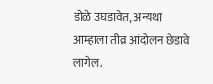डोळे उघडावेत, अन्यथा आम्हाला तीव्र आंदोलन छेडावे लागेल.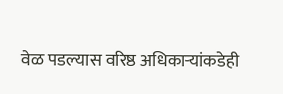वेळ पडल्यास वरिष्ठ अधिकाऱ्यांकडेही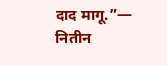दाद मागू.”— नितीन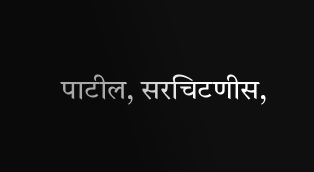पाटील, सरचिटणीस,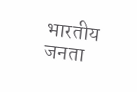भारतीय जनता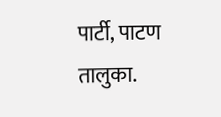पार्टी, पाटण तालुका.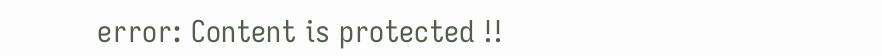error: Content is protected !!